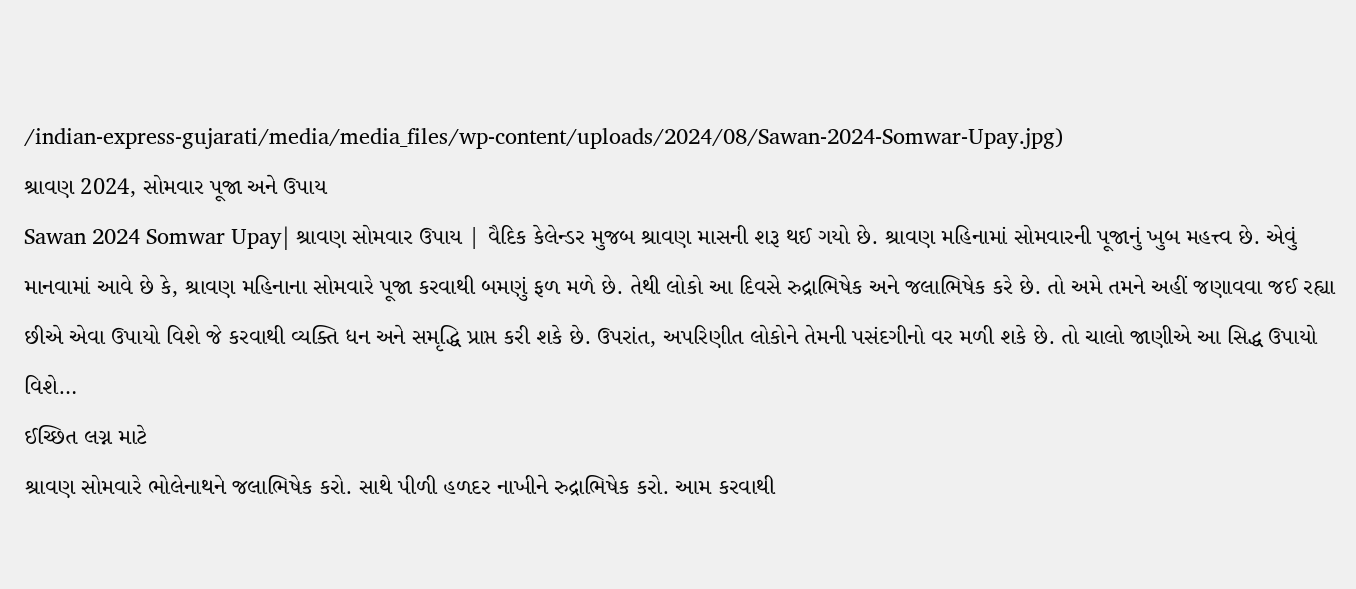/indian-express-gujarati/media/media_files/wp-content/uploads/2024/08/Sawan-2024-Somwar-Upay.jpg)
શ્રાવણ 2024, સોમવાર પૂજા અને ઉપાય
Sawan 2024 Somwar Upay| શ્રાવણ સોમવાર ઉપાય | વૈદિક કેલેન્ડર મુજબ શ્રાવણ માસની શરૂ થઈ ગયો છે. શ્રાવણ મહિનામાં સોમવારની પૂજાનું ખુબ મહત્ત્વ છે. એવું માનવામાં આવે છે કે, શ્રાવણ મહિનાના સોમવારે પૂજા કરવાથી બમણું ફળ મળે છે. તેથી લોકો આ દિવસે રુદ્રાભિષેક અને જલાભિષેક કરે છે. તો અમે તમને અહીં જણાવવા જઈ રહ્યા છીએ એવા ઉપાયો વિશે જે કરવાથી વ્યક્તિ ધન અને સમૃદ્ધિ પ્રાપ્ત કરી શકે છે. ઉપરાંત, અપરિણીત લોકોને તેમની પસંદગીનો વર મળી શકે છે. તો ચાલો જાણીએ આ સિદ્ધ ઉપાયો વિશે…
ઈચ્છિત લગ્ન માટે
શ્રાવણ સોમવારે ભોલેનાથને જલાભિષેક કરો. સાથે પીળી હળદર નાખીને રુદ્રાભિષેક કરો. આમ કરવાથી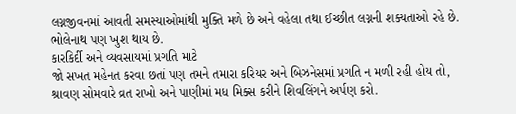લગ્નજીવનમાં આવતી સમસ્યાઓમાંથી મુક્તિ મળે છે અને વહેલા તથા ઈચ્છીત લગ્નની શક્યતાઓ રહે છે. ભોલેનાથ પણ ખુશ થાય છે.
કારકિર્દી અને વ્યવસાયમાં પ્રગતિ માટે
જો સખત મહેનત કરવા છતાં પણ તમને તમારા કરિયર અને બિઝનેસમાં પ્રગતિ ન મળી રહી હોય તો, શ્રાવણ સોમવારે વ્રત રાખો અને પાણીમાં મધ મિક્સ કરીને શિવલિંગને અર્પણ કરો.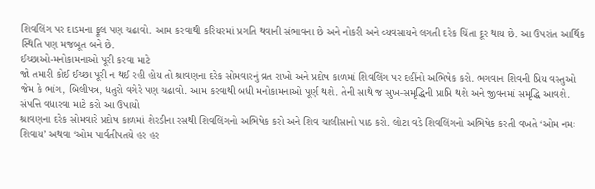શિવલિંગ પર દાડમના ફૂલ પણ ચઢાવો. આમ કરવાથી કરિયરમાં પ્રગતિ થવાની સંભાવના છે અને નોકરી અને વ્યવસાયને લગતી દરેક ચિંતા દૂર થાય છે. આ ઉપરાંત આર્થિક સ્થિતિ પણ મજબૂત બને છે.
ઈચ્છાઓ-મનોકામનાઓ પૂરી કરવા માટે
જો તમારી કોઈ ઈચ્છા પૂરી ન થઈ રહી હોય તો શ્રાવણના દરેક સોમવારનું વ્રત રાખો અને પ્રદોષ કાળમાં શિવલિંગ પર દહીંનો અભિષેક કરો. ભગવાન શિવની પ્રિય વસ્તુઓ જેમ કે ભાંગ, બિલીપત્ર, ધતુરો વગેરે પણ ચઢાવો. આમ કરવાથી બધી મનોકામનાઓ પૂર્ણ થશે. તેની સાથે જ સુખ-સમૃદ્ધિની પ્રાપ્તિ થશે અને જીવનમાં સમૃદ્ધિ આવશે.
સંપત્તિ વધારવા માટે કરો આ ઉપાયો
શ્રાવણના દરેક સોમવારે પ્રદોષ કાળમાં શેરડીના રસથી શિવલિંગનો અભિષેક કરો અને શિવ ચાલીસાનો પાઠ કરો. લોટા વડે શિવલિંગનો અભિષેક કરતી વખતે ‘ઓમ નમઃ શિવાય’ અથવા ‘ઓમ પાર્વતીપતયે હર હર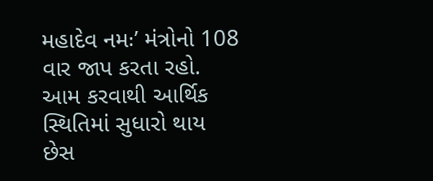મહાદેવ નમઃ’ મંત્રોનો 108 વાર જાપ કરતા રહો. આમ કરવાથી આર્થિક સ્થિતિમાં સુધારો થાય છેસ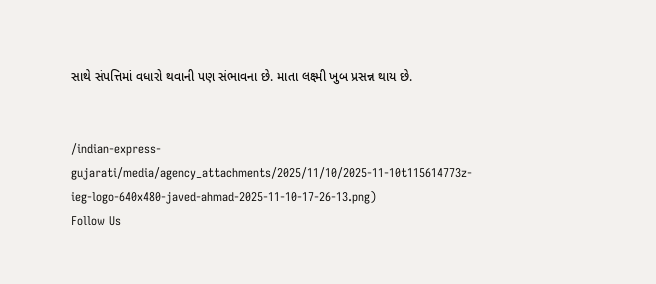સાથે સંપત્તિમાં વધારો થવાની પણ સંભાવના છે. માતા લક્ષ્મી ખુબ પ્રસન્ન થાય છે.


/indian-express-gujarati/media/agency_attachments/2025/11/10/2025-11-10t115614773z-ieg-logo-640x480-javed-ahmad-2025-11-10-17-26-13.png)
Follow Us